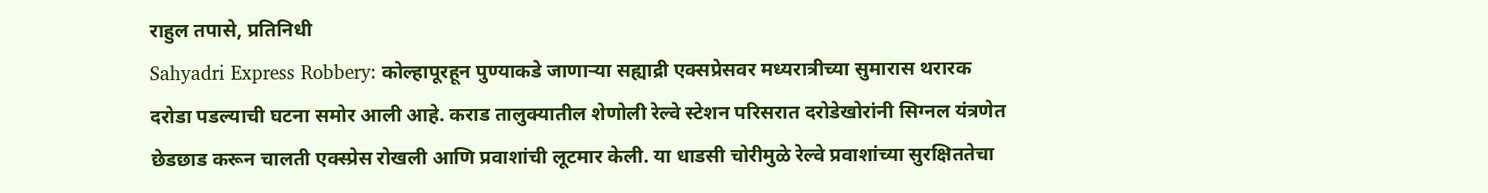राहुल तपासे, प्रतिनिधी
Sahyadri Express Robbery: कोल्हापूरहून पुण्याकडे जाणाऱ्या सह्याद्री एक्सप्रेसवर मध्यरात्रीच्या सुमारास थरारक दरोडा पडल्याची घटना समोर आली आहे. कराड तालुक्यातील शेणोली रेल्वे स्टेशन परिसरात दरोडेखोरांनी सिग्नल यंत्रणेत छेडछाड करून चालती एक्स्प्रेस रोखली आणि प्रवाशांची लूटमार केली. या धाडसी चोरीमुळे रेल्वे प्रवाशांच्या सुरक्षिततेचा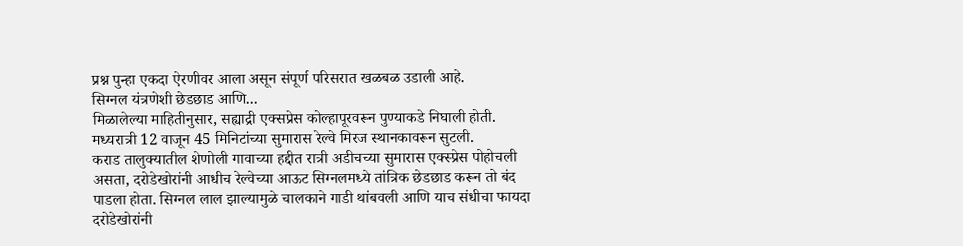प्रश्न पुन्हा एकदा ऐरणीवर आला असून संपूर्ण परिसरात खळबळ उडाली आहे.
सिग्नल यंत्रणेशी छेडछाड आणि...
मिळालेल्या माहितीनुसार, सह्याद्री एक्सप्रेस कोल्हापूरवरून पुण्याकडे निघाली होती. मध्यरात्री 12 वाजून 45 मिनिटांच्या सुमारास रेल्वे मिरज स्थानकावरून सुटली.
कराड तालुक्यातील शेणोली गावाच्या हद्दीत रात्री अडीचच्या सुमारास एक्स्प्रेस पोहोचली असता, दरोडेखोरांनी आधीच रेल्वेच्या आऊट सिग्नलमध्ये तांत्रिक छेडछाड करून तो बंद पाडला होता. सिग्नल लाल झाल्यामुळे चालकाने गाडी थांबवली आणि याच संधीचा फायदा दरोडेखोरांनी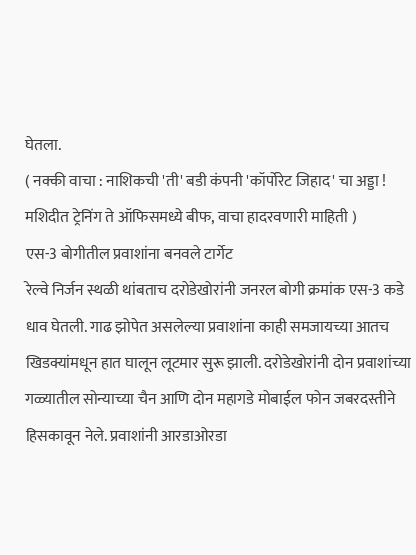घेतला.
( नक्की वाचा : नाशिकची 'ती' बडी कंपनी 'कॉर्पोरेट जिहाद' चा अड्डा ! मशिदीत ट्रेनिंग ते ऑफिसमध्ये बीफ, वाचा हादरवणारी माहिती )
एस-3 बोगीतील प्रवाशांना बनवले टार्गेट
रेल्वे निर्जन स्थळी थांबताच दरोडेखोरांनी जनरल बोगी क्रमांक एस-3 कडे धाव घेतली. गाढ झोपेत असलेल्या प्रवाशांना काही समजायच्या आतच खिडक्यांमधून हात घालून लूटमार सुरू झाली. दरोडेखोरांनी दोन प्रवाशांच्या गळ्यातील सोन्याच्या चैन आणि दोन महागडे मोबाईल फोन जबरदस्तीने हिसकावून नेले. प्रवाशांनी आरडाओरडा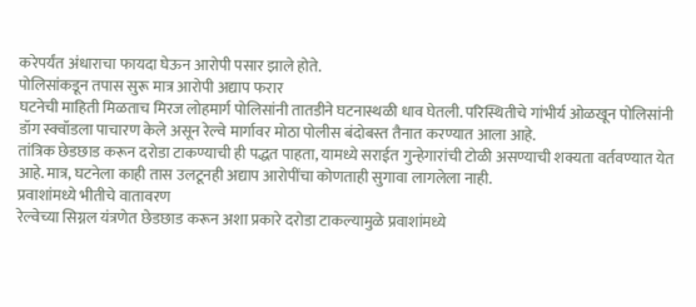करेपर्यंत अंधाराचा फायदा घेऊन आरोपी पसार झाले होते.
पोलिसांकडून तपास सुरू मात्र आरोपी अद्याप फरार
घटनेची माहिती मिळताच मिरज लोहमार्ग पोलिसांनी तातडीने घटनास्थळी धाव घेतली. परिस्थितीचे गांभीर्य ओळखून पोलिसांनी डॉग स्क्वॉडला पाचारण केले असून रेल्वे मार्गावर मोठा पोलीस बंदोबस्त तैनात करण्यात आला आहे.
तांत्रिक छेडछाड करून दरोडा टाकण्याची ही पद्धत पाहता, यामध्ये सराईत गुन्हेगारांची टोळी असण्याची शक्यता वर्तवण्यात येत आहे. मात्र, घटनेला काही तास उलटूनही अद्याप आरोपींचा कोणताही सुगावा लागलेला नाही.
प्रवाशांमध्ये भीतीचे वातावरण
रेल्वेच्या सिग्नल यंत्रणेत छेडछाड करून अशा प्रकारे दरोडा टाकल्यामुळे प्रवाशांमध्ये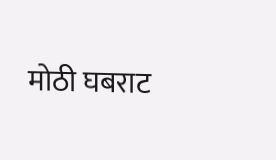मोठी घबराट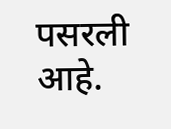पसरली आहे.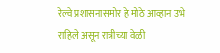रेल्वे प्रशासनासमोर हे मोठे आव्हान उभे राहिले असून रात्रीच्या वेळी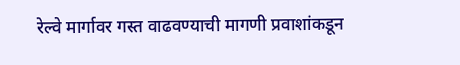रेल्वे मार्गावर गस्त वाढवण्याची मागणी प्रवाशांकडून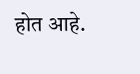होत आहे.